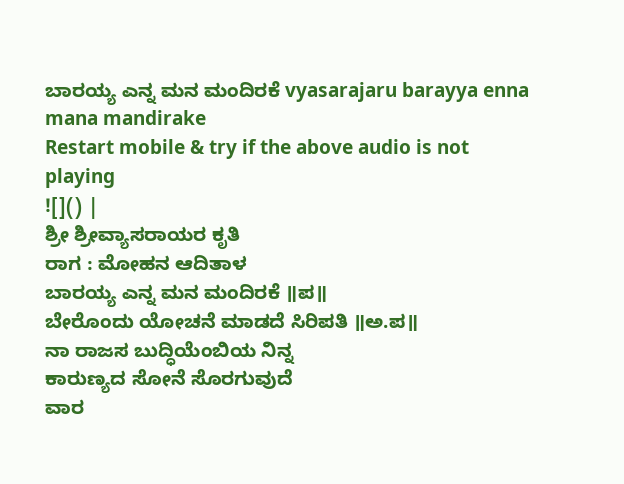ಬಾರಯ್ಯ ಎನ್ನ ಮನ ಮಂದಿರಕೆ vyasarajaru barayya enna mana mandirake
Restart mobile & try if the above audio is not playing
![]() |
ಶ್ರೀ ಶ್ರೀವ್ಯಾಸರಾಯರ ಕೃತಿ
ರಾಗ : ಮೋಹನ ಆದಿತಾಳ
ಬಾರಯ್ಯ ಎನ್ನ ಮನ ಮಂದಿರಕೆ ॥ಪ॥
ಬೇರೊಂದು ಯೋಚನೆ ಮಾಡದೆ ಸಿರಿಪತಿ ॥ಅ.ಪ॥
ನಾ ರಾಜಸ ಬುದ್ಧಿಯೆಂಬಿಯ ನಿನ್ನ
ಕಾರುಣ್ಯದ ಸೋನೆ ಸೊರಗುವುದೆ
ವಾರ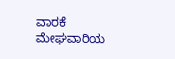ವಾರಕೆ ಮೇಘವಾರಿಯ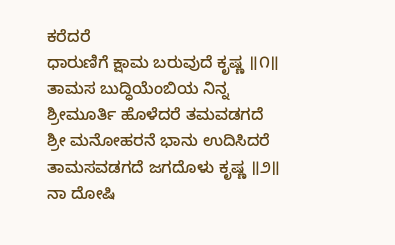ಕರೆದರೆ
ಧಾರುಣಿಗೆ ಕ್ಷಾಮ ಬರುವುದೆ ಕೃಷ್ಣ ॥೧॥
ತಾಮಸ ಬುದ್ಧಿಯೆಂಬಿಯ ನಿನ್ನ
ಶ್ರೀಮೂರ್ತಿ ಹೊಳೆದರೆ ತಮವಡಗದೆ
ಶ್ರೀ ಮನೋಹರನೆ ಭಾನು ಉದಿಸಿದರೆ
ತಾಮಸವಡಗದೆ ಜಗದೊಳು ಕೃಷ್ಣ ॥೨॥
ನಾ ದೋಷಿ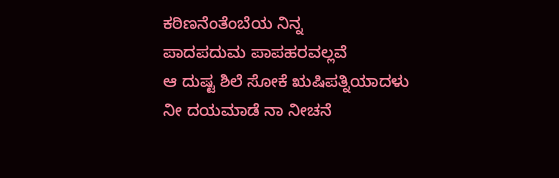ಕಠಿಣನೆಂತೆಂಬೆಯ ನಿನ್ನ
ಪಾದಪದುಮ ಪಾಪಹರವಲ್ಲವೆ
ಆ ದುಷ್ಟ ಶಿಲೆ ಸೋಕೆ ಋಷಿಪತ್ನಿಯಾದಳು
ನೀ ದಯಮಾಡೆ ನಾ ನೀಚನೆ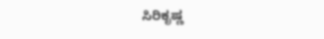ಸಿರಿಕೃಷ್ಣ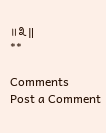॥೩॥
**

Comments
Post a Comment